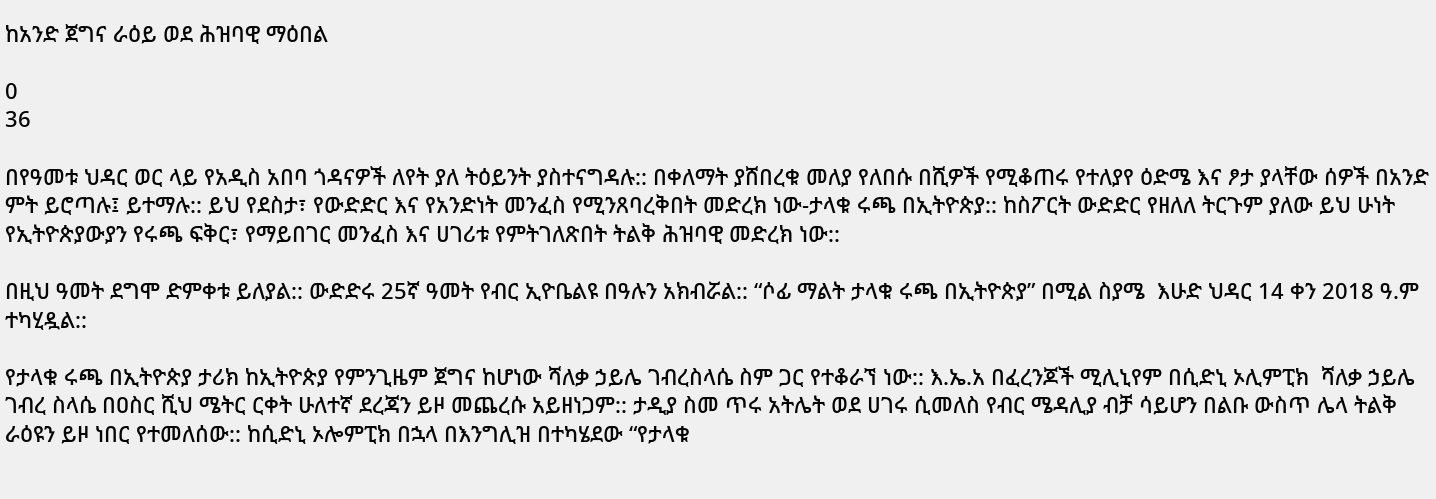ከአንድ ጀግና ራዕይ ወደ ሕዝባዊ ማዕበል

0
36

በየዓመቱ ህዳር ወር ላይ የአዲስ አበባ ጎዳናዎች ለየት ያለ ትዕይንት ያስተናግዳሉ:: በቀለማት ያሸበረቁ መለያ የለበሱ በሺዎች የሚቆጠሩ የተለያየ ዕድሜ እና ፆታ ያላቸው ሰዎች በአንድ ምት ይሮጣሉ፤ ይተማሉ:: ይህ የደስታ፣ የውድድር እና የአንድነት መንፈስ የሚንጸባረቅበት መድረክ ነው-ታላቁ ሩጫ በኢትዮጵያ:: ከስፖርት ውድድር የዘለለ ትርጉም ያለው ይህ ሁነት የኢትዮጵያውያን የሩጫ ፍቅር፣ የማይበገር መንፈስ እና ሀገሪቱ የምትገለጽበት ትልቅ ሕዝባዊ መድረክ ነው::

በዚህ ዓመት ደግሞ ድምቀቱ ይለያል:: ውድድሩ 25ኛ ዓመት የብር ኢዮቤልዩ በዓሉን አክብሯል:: “ሶፊ ማልት ታላቁ ሩጫ በኢትዮጵያ” በሚል ስያሜ  እሁድ ህዳር 14 ቀን 2018 ዓ.ም ተካሂዷል::

የታላቁ ሩጫ በኢትዮጵያ ታሪክ ከኢትዮጵያ የምንጊዜም ጀግና ከሆነው ሻለቃ ኃይሌ ገብረስላሴ ስም ጋር የተቆራኘ ነው:: እ.ኤ.አ በፈረንጆች ሚሊኒየም በሲድኒ ኦሊምፒክ  ሻለቃ ኃይሌ ገብረ ስላሴ በዐስር ሺህ ሜትር ርቀት ሁለተኛ ደረጃን ይዞ መጨረሱ አይዘነጋም:: ታዲያ ስመ ጥሩ አትሌት ወደ ሀገሩ ሲመለስ የብር ሜዳሊያ ብቻ ሳይሆን በልቡ ውስጥ ሌላ ትልቅ ራዕዩን ይዞ ነበር የተመለሰው:: ከሲድኒ ኦሎምፒክ በኋላ በእንግሊዝ በተካሄደው “የታላቁ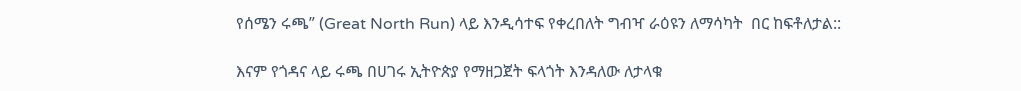የሰሜን ሩጫ” (Great North Run) ላይ እንዲሳተፍ የቀረበለት ግብዣ ራዕዩን ለማሳካት  በር ከፍቶለታል::

እናም የጎዳና ላይ ሩጫ በሀገሩ ኢትዮጵያ የማዘጋጀት ፍላጎት እንዳለው ለታላቁ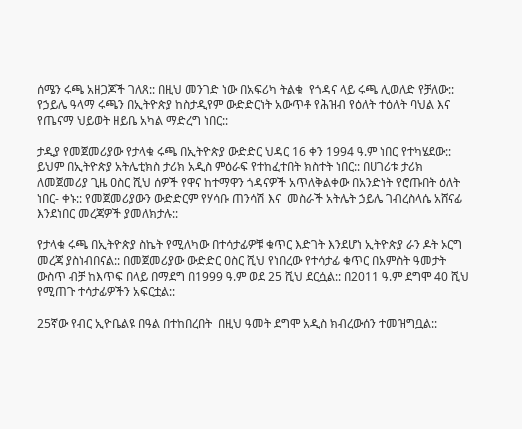ሰሜን ሩጫ አዘጋጆች ገለጸ:: በዚህ መንገድ ነው በአፍሪካ ትልቁ  የጎዳና ላይ ሩጫ ሊወለድ የቻለው:: የኃይሌ ዓላማ ሩጫን በኢትዮጵያ ከስታዲየም ውድድርነት አውጥቶ የሕዝብ የዕለት ተዕለት ባህል እና የጤናማ ህይወት ዘይቤ አካል ማድረግ ነበር::

ታዲያ የመጀመሪያው የታላቁ ሩጫ በኢትዮጵያ ውድድር ህዳር 16 ቀን 1994 ዓ.ም ነበር የተካሄደው:: ይህም በኢትዮጵያ አትሌቲክስ ታሪክ አዲስ ምዕራፍ የተከፈተበት ክስተት ነበር:: በሀገሪቱ ታሪክ ለመጀመሪያ ጊዜ ዐስር ሺህ ሰዎች የዋና ከተማዋን ጎዳናዎች አጥለቅልቀው በአንድነት የሮጡበት ዕለት ነበር- ቀኑ:: የመጀመሪያውን ውድድርም የሃሳቡ ጠንሳሽ እና  መስራች አትሌት ኃይሌ ገብረስላሴ አሸናፊ እንደነበር መረጃዎች ያመለክታሉ::

የታላቁ ሩጫ በኢትዮጵያ ስኬት የሚለካው በተሳታፊዎቹ ቁጥር እድገት እንደሆነ ኢትዮጵያ ራን ዶት ኦርግ መረጃ ያስነብበናል:: በመጀመሪያው ውድድር ዐስር ሺህ የነበረው የተሳታፊ ቁጥር በአምስት ዓመታት ውስጥ ብቻ ከእጥፍ በላይ በማደግ በ1999 ዓ.ም ወደ 25 ሺህ ደርሷል:: በ2011 ዓ.ም ደግሞ 40 ሺህ የሚጠጉ ተሳታፊዎችን አፍርቷል::

25ኛው የብር ኢዮቤልዩ በዓል በተከበረበት  በዚህ ዓመት ደግሞ አዲስ ክብረውሰን ተመዝግቧል::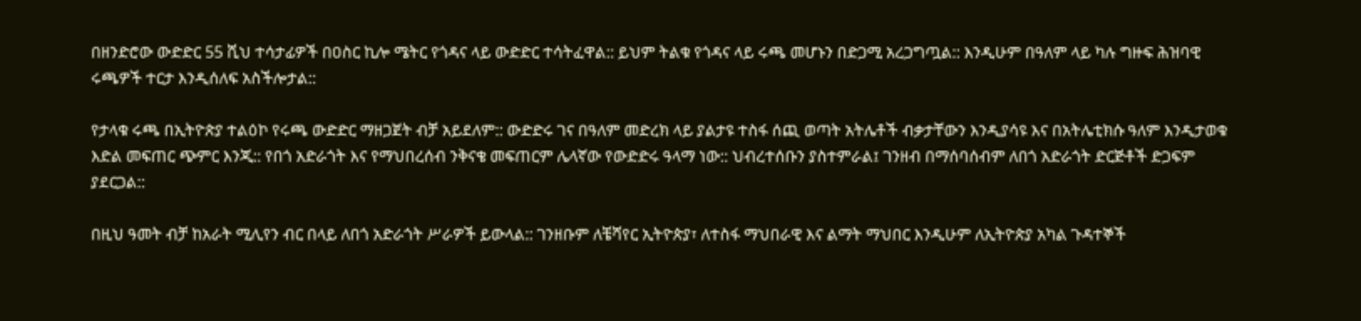በዘንድሮው ውድድር 55 ሺህ ተሳታፊዎች በዐስር ኪሎ ሜትር የጎዳና ላይ ውድድር ተሳትፈዋል:: ይህም ትልቁ የጎዳና ላይ ሩጫ መሆኑን በድጋሚ አረጋግጧል:: እንዲሁም በዓለም ላይ ካሉ ግዙፍ ሕዝባዊ ሩጫዎች ተርታ እንዲሰለፍ አስችሎታል::

የታላቁ ሩጫ በኢትዮጵያ ተልዕኮ የሩጫ ውድድር ማዘጋጀት ብቻ አይደለም:: ውድድሩ ገና በዓለም መድረክ ላይ ያልታዩ ተስፋ ሰጪ ወጣት አትሌቶች ብቃታቸውን እንዲያሳዩ እና በአትሌቲክሱ ዓለም እንዲታወቁ እድል መፍጠር ጭምር እንጂ:: የበጎ አድራጎት እና የማህበረሰብ ንቅናቄ መፍጠርም ሌላኛው የውድድሩ ዓላማ ነው:: ህብረተሰቡን ያስተምራል፤ ገንዘብ በማሰባሰብም ለበጎ አድራጎት ድርጅቶች ድጋፍም ያደርጋል::

በዚህ ዓመት ብቻ ከአራት ሚሊየን ብር በላይ ለበጎ አድራጎት ሥራዎች ይውላል:: ገንዘቡም ለቼሻየር ኢትዮጵያ፣ ለተስፋ ማህበራዊ እና ልማት ማህበር እንዲሁም ለኢትዮጵያ አካል ጉዳተኞች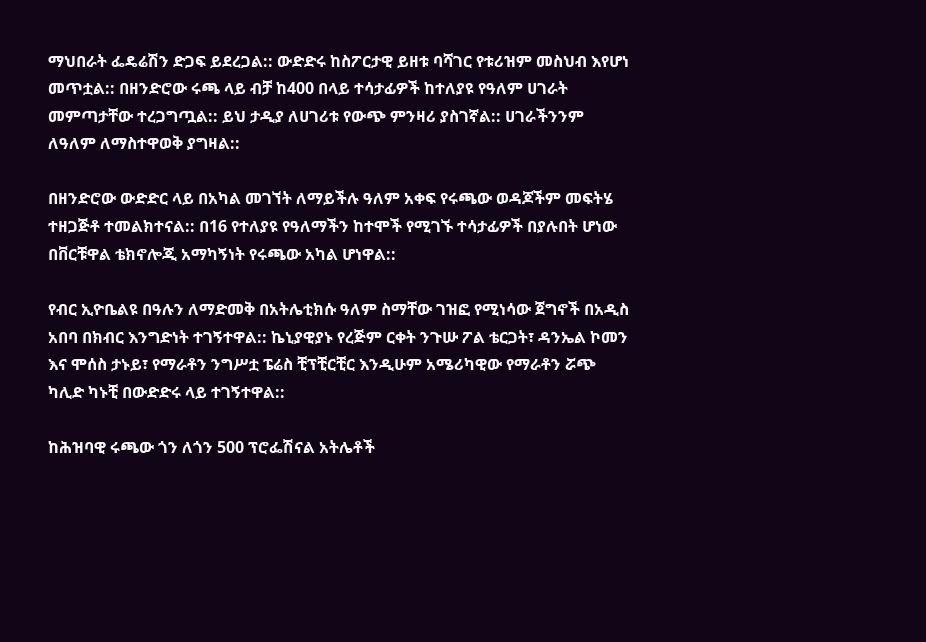ማህበራት ፌዴሬሽን ድጋፍ ይደረጋል:: ውድድሩ ከስፖርታዊ ይዘቱ ባሻገር የቱሪዝም መስህብ እየሆነ መጥቷል:: በዘንድሮው ሩጫ ላይ ብቻ ከ400 በላይ ተሳታፊዎች ከተለያዩ የዓለም ሀገራት መምጣታቸው ተረጋግጧል:: ይህ ታዲያ ለሀገሪቱ የውጭ ምንዛሪ ያስገኛል:: ሀገራችንንም ለዓለም ለማስተዋወቅ ያግዛል::

በዘንድሮው ውድድር ላይ በአካል መገኘት ለማይችሉ ዓለም አቀፍ የሩጫው ወዳጆችም መፍትሄ ተዘጋጅቶ ተመልክተናል:: በ16 የተለያዩ የዓለማችን ከተሞች የሚገኙ ተሳታፊዎች በያሉበት ሆነው በቨርቹዋል ቴክኖሎጂ አማካኝነት የሩጫው አካል ሆነዋል::

የብር ኢዮቤልዩ በዓሉን ለማድመቅ በአትሌቲክሱ ዓለም ስማቸው ገዝፎ የሚነሳው ጀግኖች በአዲስ አበባ በክብር እንግድነት ተገኝተዋል:: ኬኒያዊያኑ የረጅም ርቀት ንጉሡ ፖል ቴርጋት፣ ዳንኤል ኮመን እና ሞሰስ ታኑይ፣ የማራቶን ንግሥቷ ፔሬስ ቺፕቺርቺር እንዲሁም አሜሪካዊው የማራቶን ሯጭ ካሊድ ካኑቺ በውድድሩ ላይ ተገኝተዋል::

ከሕዝባዊ ሩጫው ጎን ለጎን 500 ፕሮፌሽናል አትሌቶች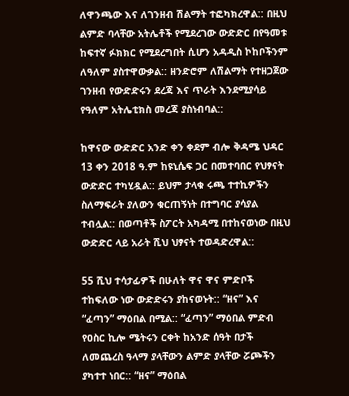ለዋንጫው እና ለገንዘብ ሽልማት ተፎካክረዋል:: በዚህ ልምድ ባላቸው አትሌቶች የሚደረገው ውድድር በየዓመቱ ከፍተኛ ፉክክር የሚደረግበት ሲሆን አዳዲስ ኮከቦችንም ለዓለም ያስተዋውቃል:: ዘንድሮም ለሽልማት የተዘጋጀው ገንዘብ የውድድሩን ደረጃ እና ጥራት እንደሚያሳይ የዓለም አትሌቲክስ መረጃ ያስነብባል::

ከዋናው ውድድር አንድ ቀን ቀደም ብሎ ቅዳሜ ህዳር 13 ቀን 2018 ዓ.ም ከዩኒሴፍ ጋር በመተባበር የህፃናት ውድድር ተካሂዷል:: ይህም ታላቁ ሩጫ ተተኪዎችን ስለማፍራት ያለውን ቁርጠኝነት በተግባር ያሳያል ተብሏል:: በወጣቶች ስፖርት አካዳሚ በተከናወነው በዚህ ውድድር ላይ አራት ሺህ ህፃናት ተወዳድረዋል::

55 ሺህ ተሳታፊዎች በሁለት ዋና ዋና ምድቦች ተከፍለው ነው ውድድሩን ያከናወኑት:: “ዘና” እና “ፈጣን” ማዕበል በሚል:: “ፈጣን” ማዕበል ምድብ የዐስር ኪሎ ሜትሩን ርቀት ከአንድ ሰዓት በታች ለመጨረስ ዓላማ ያላቸውን ልምድ ያላቸው ሯጮችን ያካተተ ነበር:: “ዘና” ማዕበል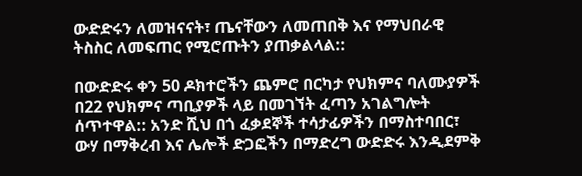ውድድሩን ለመዝናናት፣ ጤናቸውን ለመጠበቅ እና የማህበራዊ ትስስር ለመፍጠር የሚሮጡትን ያጠቃልላል::

በውድድሩ ቀን 50 ዶክተሮችን ጨምሮ በርካታ የህክምና ባለሙያዎች በ22 የህክምና ጣቢያዎች ላይ በመገኘት ፈጣን አገልግሎት ሰጥተዋል:: አንድ ሺህ በጎ ፈቃደኞች ተሳታፊዎችን በማስተባበር፣ ውሃ በማቅረብ እና ሌሎች ድጋፎችን በማድረግ ውድድሩ እንዲደምቅ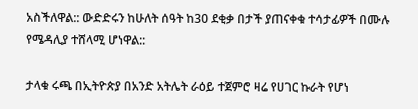አስችለዋል:: ውድድሩን ከሁለት ሰዓት ከ30 ደቂቃ በታች ያጠናቀቁ ተሳታፊዎች በሙሉ የሜዳሊያ ተሸላሚ ሆነዋል::

ታላቁ ሩጫ በኢትዮጵያ በአንድ አትሌት ራዕይ ተጀምሮ ዛሬ የሀገር ኩራት የሆነ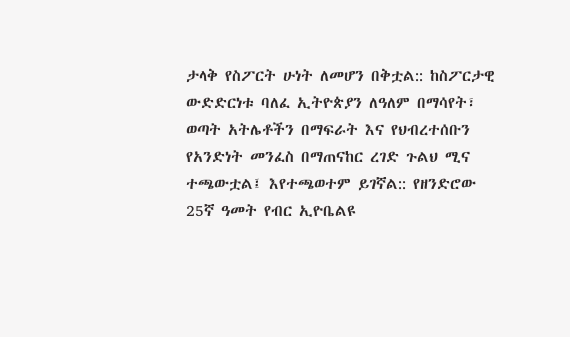ታላቅ የስፖርት ሁነት ለመሆን በቅቷል:: ከስፖርታዊ ውድድርነቱ ባለፈ ኢትዮጵያን ለዓለም በማሳየት፣ ወጣት አትሌቶችን በማፍራት እና የህብረተሰቡን የአንድነት መንፈስ በማጠናከር ረገድ ጉልህ ሚና ተጫውቷል፤ እየተጫወተም ይገኛል:: የዘንድሮው 25ኛ ዓመት የብር ኢዮቤልዩ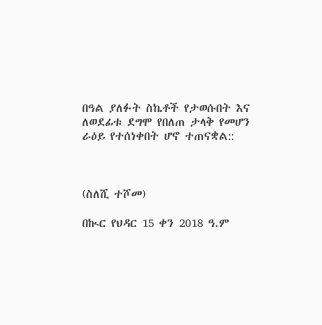በዓል ያለፉት ስኬቶች የታወሱበት እና ለወደፊቱ ደግሞ የበለጠ ታላቅ የመሆን  ራዕይ የተሰነቀበት ሆኖ ተጠናቋል::



(ስለሺ ተሾመ)

በኲር የህዳር 15 ቀን 2018 ዓ.ም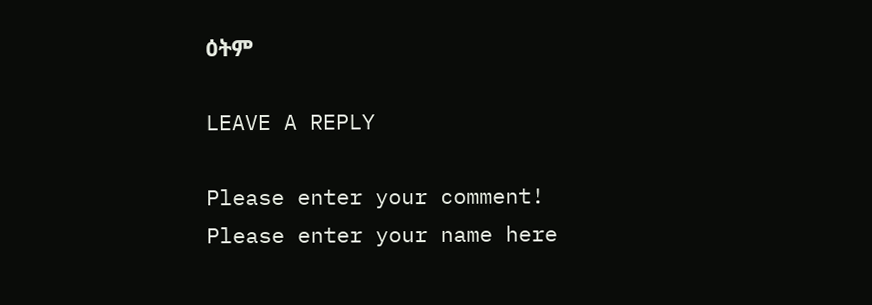ዕትም

LEAVE A REPLY

Please enter your comment!
Please enter your name here